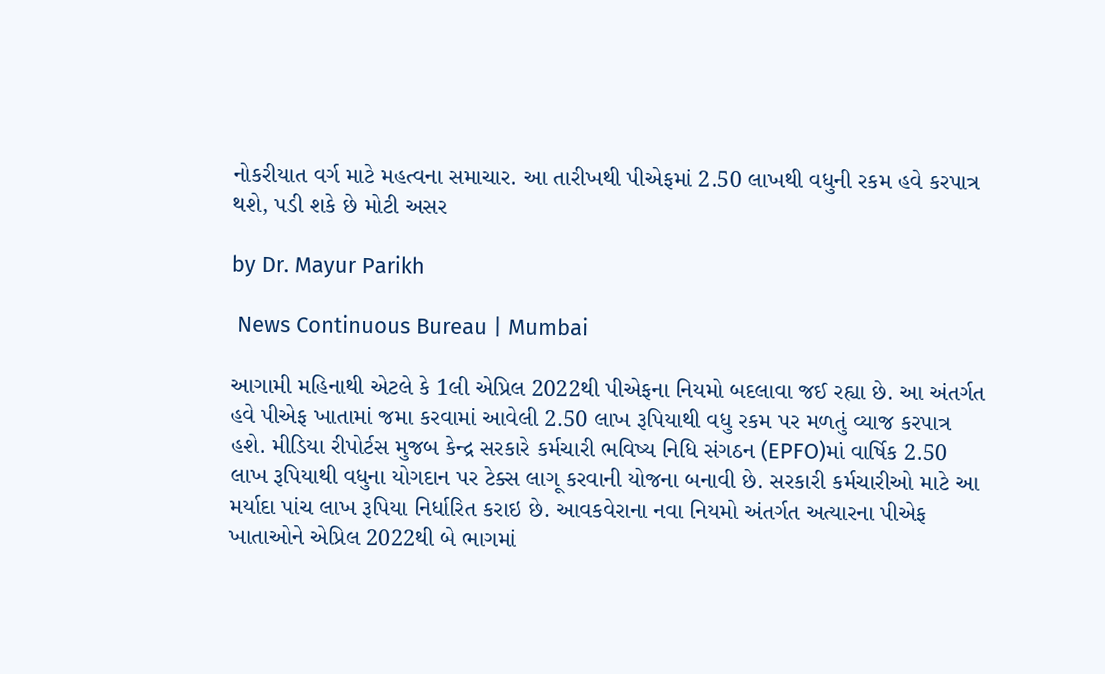નોકરીયાત વર્ગ માટે મહત્વના સમાચાર. આ તારીખથી પીએફમાં 2.50 લાખથી વધુની રકમ હવે કરપાત્ર થશે, પડી શકે છે મોટી અસર

by Dr. Mayur Parikh

 News Continuous Bureau | Mumbai

આગામી મહિનાથી એટલે કે 1લી એપ્રિલ 2022થી પીએફના નિયમો બદલાવા જઈ રહ્યા છે. આ અંતર્ગત હવે પીએફ ખાતામાં જમા કરવામાં આવેલી 2.50 લાખ રૂપિયાથી વધુ રકમ પર મળતું વ્યાજ કરપાત્ર હશે. મીડિયા રીપોર્ટસ મુજબ કેન્દ્ર સરકારે કર્મચારી ભવિષ્ય નિધિ સંગઠન (EPFO)માં વાર્ષિક 2.50 લાખ રૂપિયાથી વધુના યોગદાન પર ટેક્સ લાગૂ કરવાની યોજના બનાવી છે. સરકારી કર્મચારીઓ માટે આ મર્યાદા પાંચ લાખ રૂપિયા નિર્ધારિત કરાઇ છે. આવકવેરાના નવા નિયમો અંતર્ગત અત્યારના પીએફ ખાતાઓને એપ્રિલ 2022થી બે ભાગમાં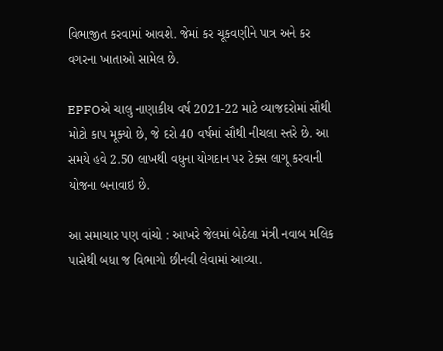વિભાજીત કરવામાં આવશે. જેમાં કર ચૂકવણીને પાત્ર અને કર વગરના ખાતાઓ સામેલ છે.

EPFOએ ચાલુ નાણાકીય વર્ષ 2021-22 માટે વ્યાજદરોમાં સૌથી મોટો કાપ મૂક્યો છે, જે દરો 40 વર્ષમાં સૌથી નીચલા સ્તરે છે. આ સમયે હવે 2.50 લાખથી વધુના યોગદાન પર ટેક્સ લાગૂ કરવાની યોજના બનાવાઇ છે.

આ સમાચાર પણ વાંચો : આખરે જેલમાં બેઠેલા મંત્રી નવાબ મલિક પાસેથી બધા જ વિભાગો છીનવી લેવામાં આવ્યા.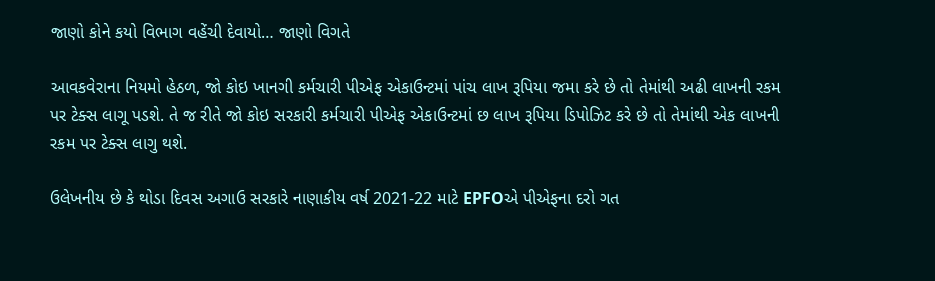જાણો કોને કયો વિભાગ વહેંચી દેવાયો… જાણો વિગતે

આવકવેરાના નિયમો હેઠળ, જો કોઇ ખાનગી કર્મચારી પીએફ એકાઉન્ટમાં પાંચ લાખ રૂપિયા જમા કરે છે તો તેમાંથી અઢી લાખની રકમ પર ટેક્સ લાગૂ પડશે. તે જ રીતે જો કોઇ સરકારી કર્મચારી પીએફ એકાઉન્ટમાં છ લાખ રૂપિયા ડિપોઝિટ કરે છે તો તેમાંથી એક લાખની રકમ પર ટેક્સ લાગુ થશે.

ઉલેખનીય છે કે થોડા દિવસ અગાઉ સરકારે નાણાકીય વર્ષ 2021-22 માટે EPFOએ પીએફના દરો ગત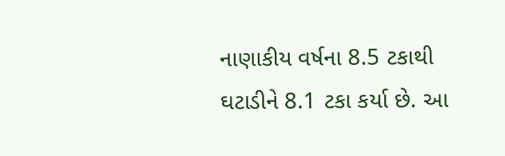નાણાકીય વર્ષના 8.5 ટકાથી ઘટાડીને 8.1 ટકા કર્યા છે. આ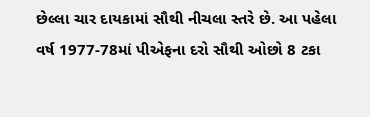છેલ્લા ચાર દાયકામાં સૌથી નીચલા સ્તરે છે. આ પહેલા વર્ષ 1977-78માં પીએફના દરો સૌથી ઓછો 8 ટકા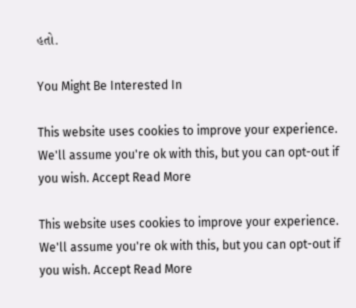હતો.

You Might Be Interested In

This website uses cookies to improve your experience. We'll assume you're ok with this, but you can opt-out if you wish. Accept Read More

This website uses cookies to improve your experience. We'll assume you're ok with this, but you can opt-out if you wish. Accept Read More